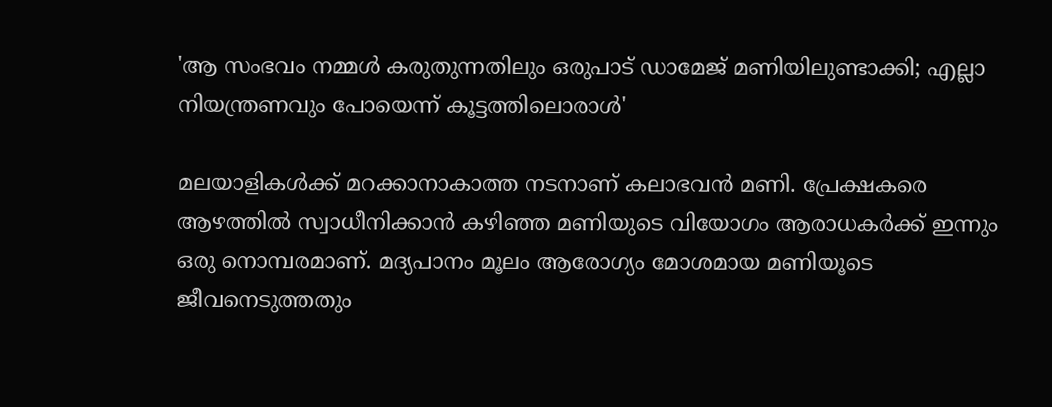'ആ സംഭവം നമ്മൾ കരുതുന്നതിലും ഒരുപാട് ഡാമേജ് മണിയിലുണ്ടാക്കി; എല്ലാ നിയന്ത്രണവും പോയെന്ന് കൂട്ടത്തിലൊരാൾ'

മലയാളികൾക്ക് മറക്കാനാകാത്ത നടനാണ് കലാഭവൻ മണി. പ്രേക്ഷകരെ ആഴത്തിൽ സ്വാധീനിക്കാൻ കഴിഞ്ഞ മണിയുടെ വിയോഗം ആരാധകർക്ക് ഇന്നും ഒരു നൊമ്പരമാണ്. മദ്യപാനം മൂലം ആരോഗ്യം മോശമായ മണിയൂടെ ജീവനെടുത്തതും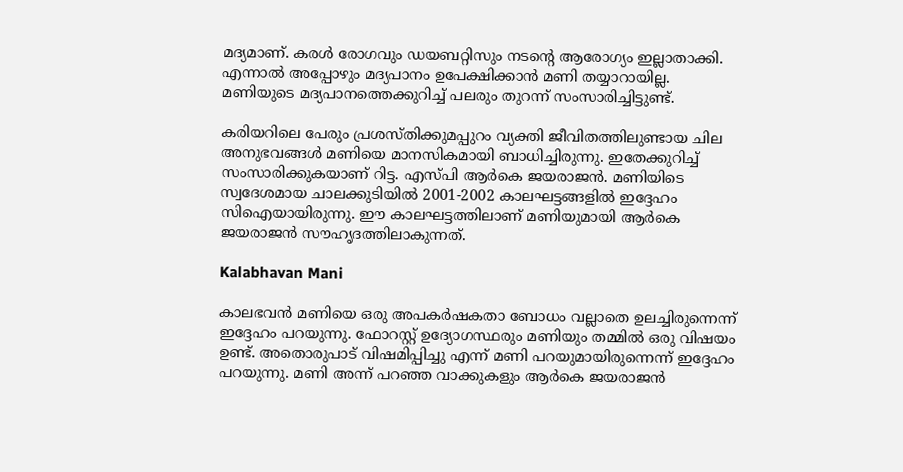മദ്യമാണ്. കരൾ രോഗവും ഡയബറ്റിസും നടന്റെ ആരോഗ്യം ഇല്ലാതാക്കി. എന്നാൽ അപ്പോഴും മദ്യപാനം ഉപേക്ഷിക്കാൻ മണി തയ്യാറായില്ല. മണിയുടെ മദ്യപാനത്തെക്കുറിച്ച് പലരും തുറന്ന് സംസാരിച്ചിട്ടുണ്ട്.

കരിയറിലെ പേരും പ്രശസ്തിക്കുമപ്പുറം വ്യക്തി ജീവിതത്തിലുണ്ടായ ചില അനുഭവങ്ങൾ മണിയെ മാനസികമായി ബാധിച്ചിരുന്നു. ഇതേക്കുറിച്ച് സംസാരിക്കുകയാണ് റിട്ട. എസ്പി ആർകെ ജയരാജൻ. മണിയിടെ സ്വദേശമായ ചാലക്കുടിയിൽ 2001-2002 കാലഘട്ടങ്ങളിൽ ഇദ്ദേഹം സിഐയായിരുന്നു. ഈ കാലഘട്ടത്തിലാണ് മണിയുമായി ആർകെ ജയരാജൻ സൗഹൃദത്തിലാകുന്നത്.

Kalabhavan Mani

കാലഭവൻ മണിയെ ഒരു അപകർഷകതാ ബോധം വല്ലാതെ ഉലച്ചിരുന്നെന്ന് ഇദ്ദേഹം പറയുന്നു. ഫോറസ്റ്റ് ഉദ്യോഗസ്ഥരും മണിയും തമ്മിൽ ഒരു വിഷയം ഉണ്ട്. അതൊരുപാട് വിഷമിപ്പിച്ചു എന്ന് മണി പറയുമായിരുന്നെന്ന് ഇദ്ദേഹം പറയുന്നു. മണി അന്ന് പറഞ്ഞ വാക്കുകളും ആർകെ ജയരാജൻ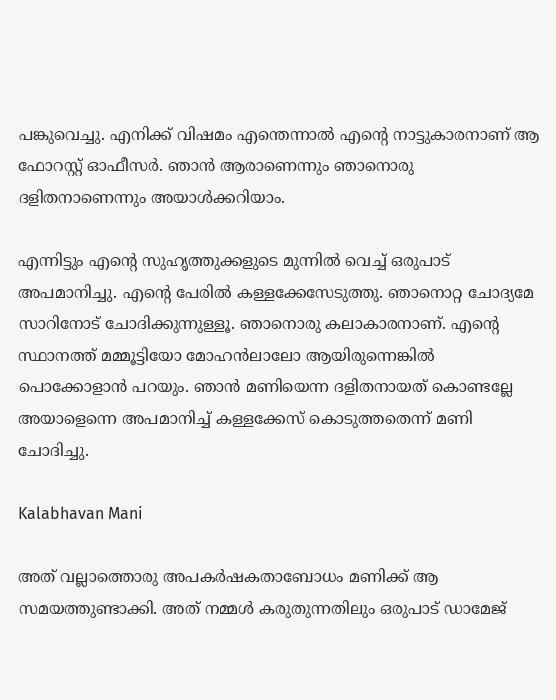പങ്കുവെച്ചു. എനിക്ക് വിഷമം എന്തെന്നാൽ എന്റെ നാട്ടുകാരനാണ് ആ ഫോറസ്റ്റ് ഓഫീസർ. ഞാൻ ആരാണെന്നും ഞാനൊരു ദളിതനാണെന്നും അയാൾക്കറിയാം.

എന്നിട്ടും എന്റെ സുഹൃത്തുക്കളുടെ മുന്നിൽ വെച്ച് ഒരുപാട് അപമാനിച്ചു. എന്റെ പേരിൽ കള്ളക്കേസേ‌ടുത്തു. ഞാനൊറ്റ ചോദ്യമേ സാറിനോട് ചോദിക്കുന്നുള്ളൂ. ഞാനൊരു കലാകാരനാണ്. എന്റെ സ്ഥാനത്ത് മമ്മൂട്ടിയോ മോഹൻലാലോ ആയിരുന്നെങ്കിൽ പൊക്കോളാൻ പറയും. ഞാൻ മണിയെന്ന ദളിതനായത് കൊണ്ടല്ലേ അയാളെന്നെ അപമാനിച്ച് കള്ളക്കേസ് കൊടുത്തതെന്ന് മണി ചോദിച്ചു.

Kalabhavan Mani

അത് വല്ലാത്തൊരു അപകർഷകതാബോധം മണിക്ക് ആ സമയത്തുണ്ടാക്കി. അത് നമ്മൾ കരുതുന്നതിലും ഒരുപാട് ഡാമേജ്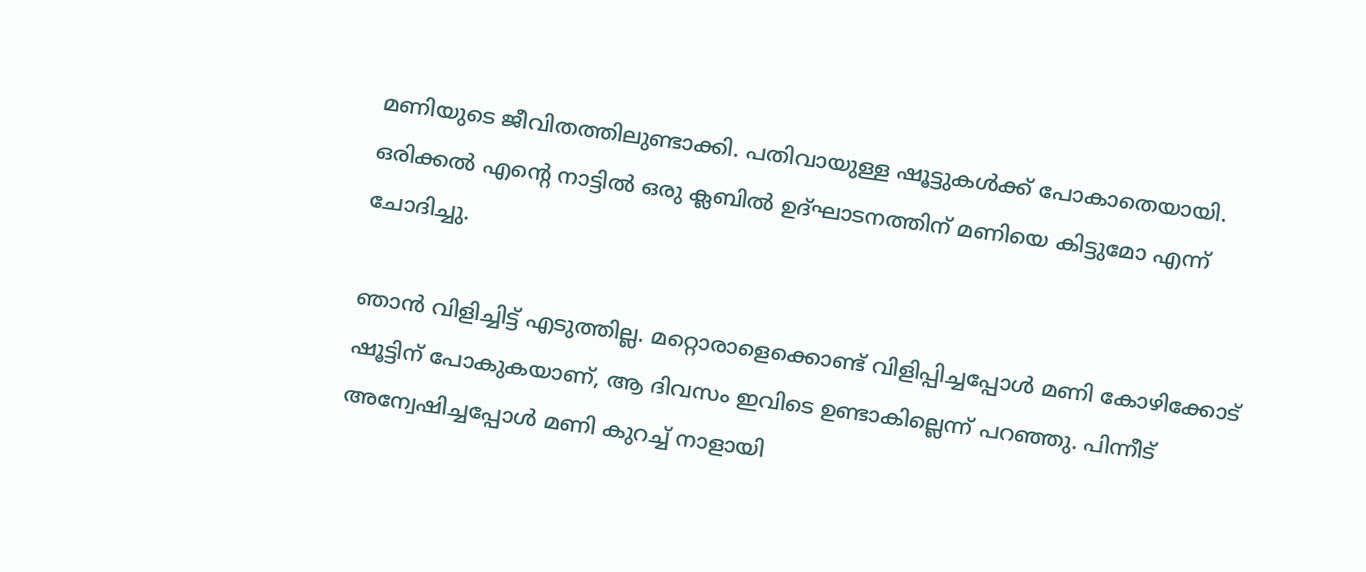മണിയുടെ ജീവിതത്തിലുണ്ടാക്കി. പതിവായുള്ള ഷൂട്ടുകൾക്ക് പോകാതെയായി. ഒരിക്കൽ എന്റെ നാട്ടിൽ ഒരു ക്ലബിൽ ഉദ്ഘാടനത്തിന് മണിയെ കിട്ടുമോ എന്ന് ചോദിച്ചു.

ഞാൻ വിളിച്ചിട്ട് എടുത്തില്ല. മറ്റൊരാളെക്കൊണ്ട് വിളിപ്പിച്ചപ്പോൾ മണി കോഴിക്കോട് ഷൂട്ടിന് പോകുകയാണ്, ആ ദിവസം ഇവിടെ ഉണ്ടാകില്ലെന്ന് പറഞ്ഞു. പിന്നീട് അന്വേഷിച്ചപ്പോൾ മണി കുറച്ച് നാളായി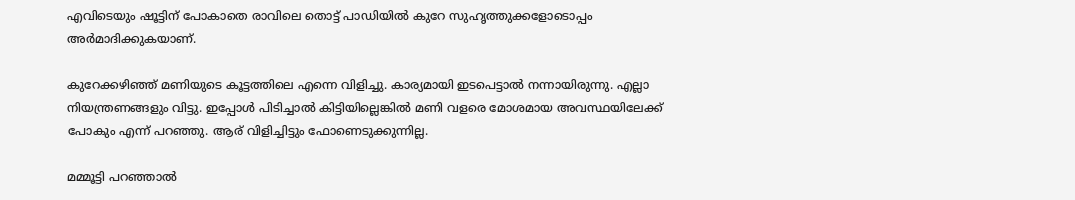എവിടെയും ഷൂട്ടിന് പോകാതെ രാവിലെ തൊട്ട് പാഡിയിൽ കുറേ സുഹൃത്തുക്കളോടൊപ്പം അർമാദിക്കുകയാണ്.

കുറേക്കഴിഞ്ഞ് മണിയുടെ കൂട്ടത്തിലെ എന്നെ വിളിച്ചു. കാര്യമായി ഇടപെട്ടാൽ നന്നായിരുന്നു. എല്ലാ നിയന്ത്രണങ്ങളും വിട്ടു. ഇപ്പോൾ പിടിച്ചാൽ കിട്ടിയില്ലെങ്കിൽ മണി വളരെ മോശമായ അവസ്ഥയിലേക്ക് പോകും എന്ന് പറഞ്ഞു. ആര് വിളിച്ചിട്ടും ഫോണെടുക്കുന്നില്ല.

മമ്മൂട്ടി പറഞ്ഞാൽ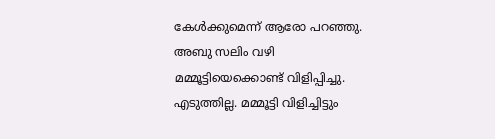കേൾക്കുമെന്ന് ആരോ പറഞ്ഞു. അബു സലിം വഴി മമ്മൂട്ടിയെക്കൊണ്ട് വിളിപ്പിച്ചു. എടുത്തില്ല. മമ്മൂ‌ട്ടി വിളിച്ചിട്ടും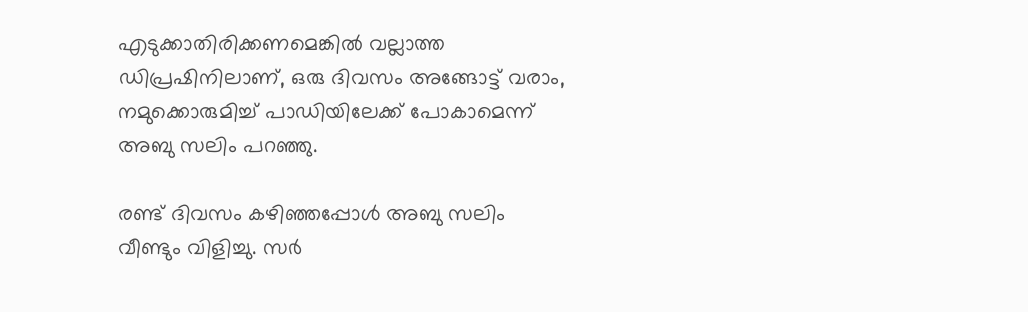എടുക്കാതിരിക്കണമെങ്കിൽ വല്ലാത്ത ഡിപ്രഷിനിലാണ്, ഒരു ദിവസം അങ്ങോട്ട് വരാം, നമുക്കൊരുമിച്ച് പാഡിയിലേക്ക് പോകാമെന്ന് അബു സലിം പറഞ്ഞു.

രണ്ട് ദിവസം കഴിഞ്ഞപ്പോൾ അബു സലിം വീണ്ടും വിളിച്ചു. സർ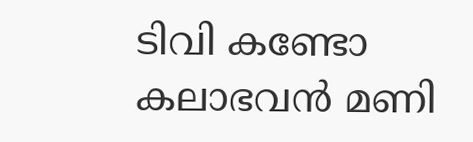ടിവി കണ്ടോ കലാഭവൻ മണി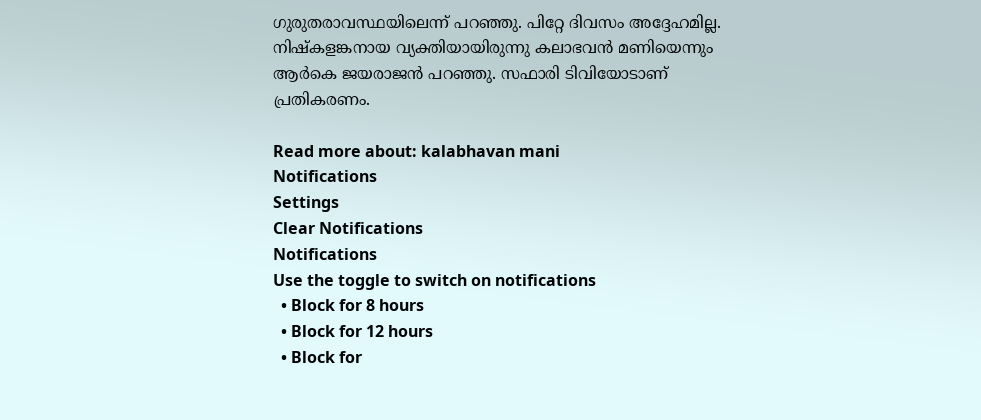ഗുരുതരാവസ്ഥയിലെന്ന് പറഞ്ഞു. പിറ്റേ ദിവസം അദ്ദേഹമില്ല. നിഷ്കളങ്കനായ വ്യക്തിയായിരുന്നു കലാഭവൻ മണിയെന്നും ആർകെ ജയരാജൻ പറഞ്ഞു. സഫാരി ടിവിയോടാണ് പ്രതികരണം.

Read more about: kalabhavan mani
Notifications
Settings
Clear Notifications
Notifications
Use the toggle to switch on notifications
  • Block for 8 hours
  • Block for 12 hours
  • Block for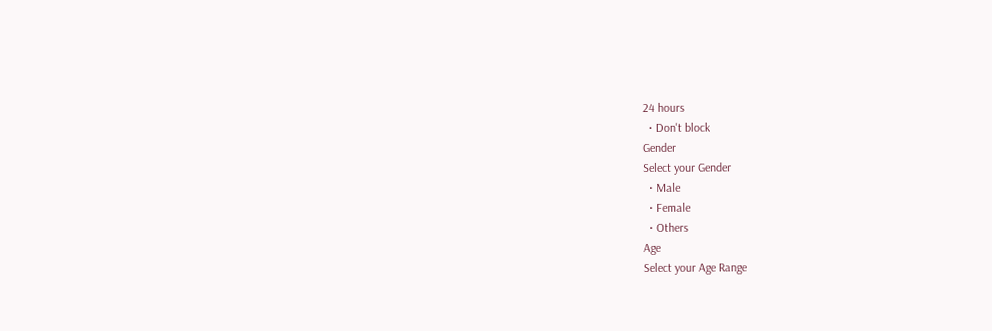24 hours
  • Don't block
Gender
Select your Gender
  • Male
  • Female
  • Others
Age
Select your Age Range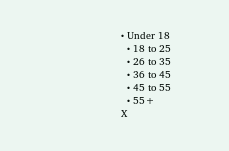• Under 18
  • 18 to 25
  • 26 to 35
  • 36 to 45
  • 45 to 55
  • 55+
X